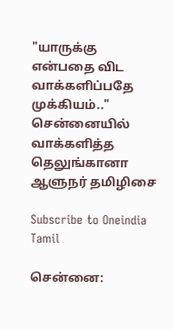"யாருக்கு என்பதை விட வாக்களிப்பதே முக்கியம்.." சென்னையில் வாக்களித்த தெலுங்கானா ஆளுநர் தமிழிசை

Subscribe to Oneindia Tamil

சென்னை: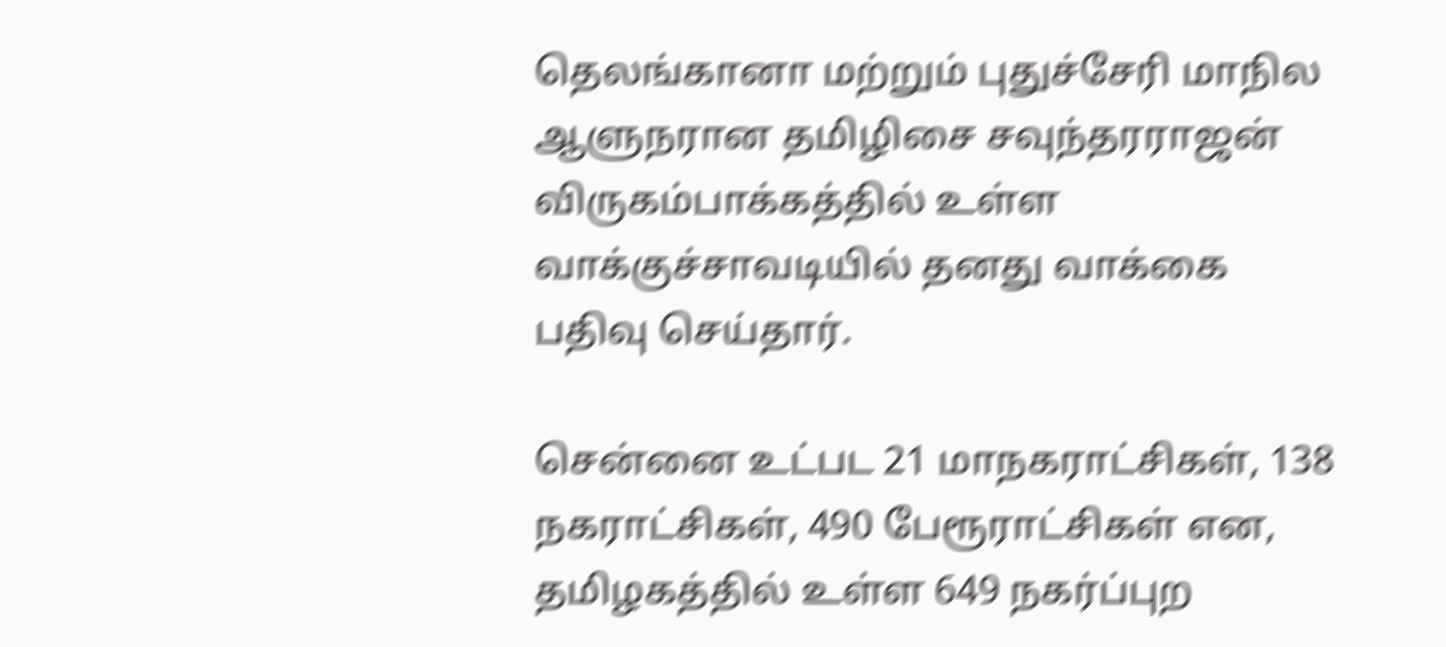தெலங்கானா மற்றும் புதுச்சேரி மாநில ஆளுநரான தமிழிசை சவுந்தரராஜன் விருகம்பாக்கத்தில் உள்ள வாக்குச்சாவடியில் தனது வாக்கை பதிவு செய்தார்.

சென்னை உட்பட 21 மாநகராட்சிகள், 138 நகராட்சிகள், 490 பேரூராட்சிகள் என, தமிழகத்தில் உள்ள 649 நகர்ப்புற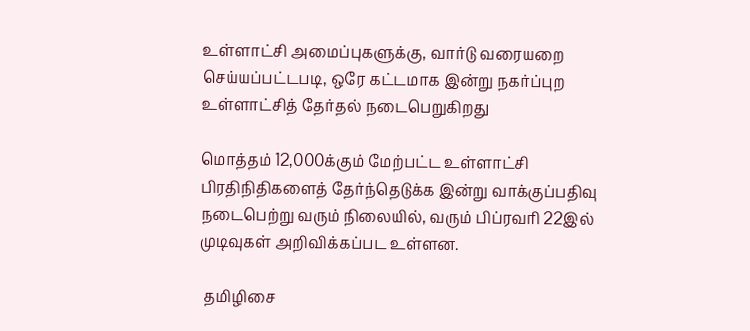உள்ளாட்சி அமைப்புகளுக்கு, வார்டு வரையறை செய்யப்பட்டபடி, ஒரே கட்டமாக இன்று நகர்ப்புற உள்ளாட்சித் தேர்தல் நடைபெறுகிறது

மொத்தம் 12,000க்கும் மேற்பட்ட உள்ளாட்சி பிரதிநிதிகளைத் தேர்ந்தெடுக்க இன்று வாக்குப்பதிவு நடைபெற்று வரும் நிலையில், வரும் பிப்ரவரி 22இல் முடிவுகள் அறிவிக்கப்பட உள்ளன.

 தமிழிசை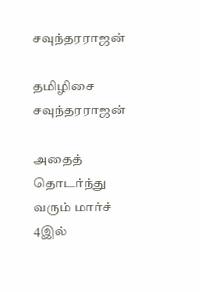சவுந்தரராஜன்

தமிழிசை சவுந்தரராஜன்

அதைத் தொடர்ந்து வரும் மார்ச் 4இல்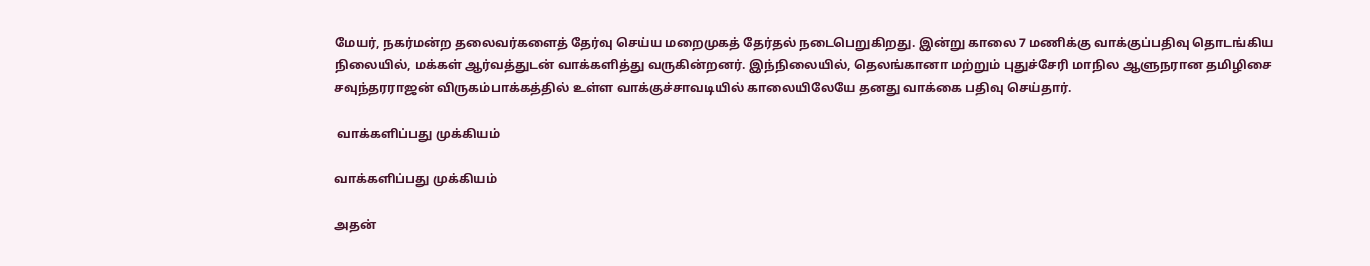மேயர், நகர்மன்ற தலைவர்களைத் தேர்வு செய்ய மறைமுகத் தேர்தல் நடைபெறுகிறது. இன்று காலை 7 மணிக்கு வாக்குப்பதிவு தொடங்கிய நிலையில், மக்கள் ஆர்வத்துடன் வாக்களித்து வருகின்றனர். இந்நிலையில், தெலங்கானா மற்றும் புதுச்சேரி மாநில ஆளுநரான தமிழிசை சவுந்தரராஜன் விருகம்பாக்கத்தில் உள்ள வாக்குச்சாவடியில் காலையிலேயே தனது வாக்கை பதிவு செய்தார்.

 வாக்களிப்பது முக்கியம்

வாக்களிப்பது முக்கியம்

அதன்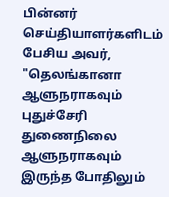பின்னர் செய்தியாளர்களிடம் பேசிய அவர், "தெலங்கானா ஆளுநராகவும் புதுச்சேரி துணைநிலை ஆளுநராகவும் இருந்த போதிலும்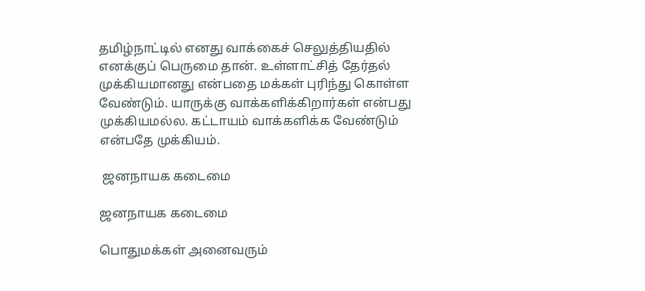தமிழ்நாட்டில் எனது வாக்கைச் செலுத்தியதில் எனக்குப் பெருமை தான். உள்ளாட்சித் தேர்தல் முக்கியமானது என்பதை மக்கள் புரிந்து கொள்ள வேண்டும். யாருக்கு வாக்களிக்கிறார்கள் என்பது முக்கியமல்ல. கட்டாயம் வாக்களிக்க வேண்டும் என்பதே முக்கியம்.

 ஜனநாயக கடைமை

ஜனநாயக கடைமை

பொதுமக்கள் அனைவரும்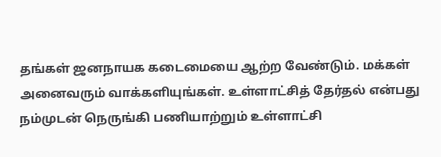தங்கள் ஜனநாயக கடைமையை ஆற்ற வேண்டும். மக்கள் அனைவரும் வாக்களியுங்கள். உள்ளாட்சித் தேர்தல் என்பது நம்முடன் நெருங்கி பணியாற்றும் உள்ளாட்சி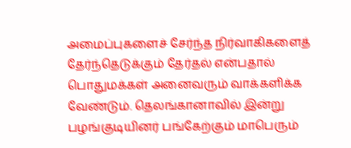அமைப்புகளைச் சேர்ந்த நிர்வாகிகளைத் தேர்ந்தெடுக்கும் தேர்தல் என்பதால் பொதுமக்கள் அனைவரும் வாக்களிக்க வேண்டும். தெலங்கானாவில் இன்று பழங்குடியினர் பங்கேற்கும் மாபெரும்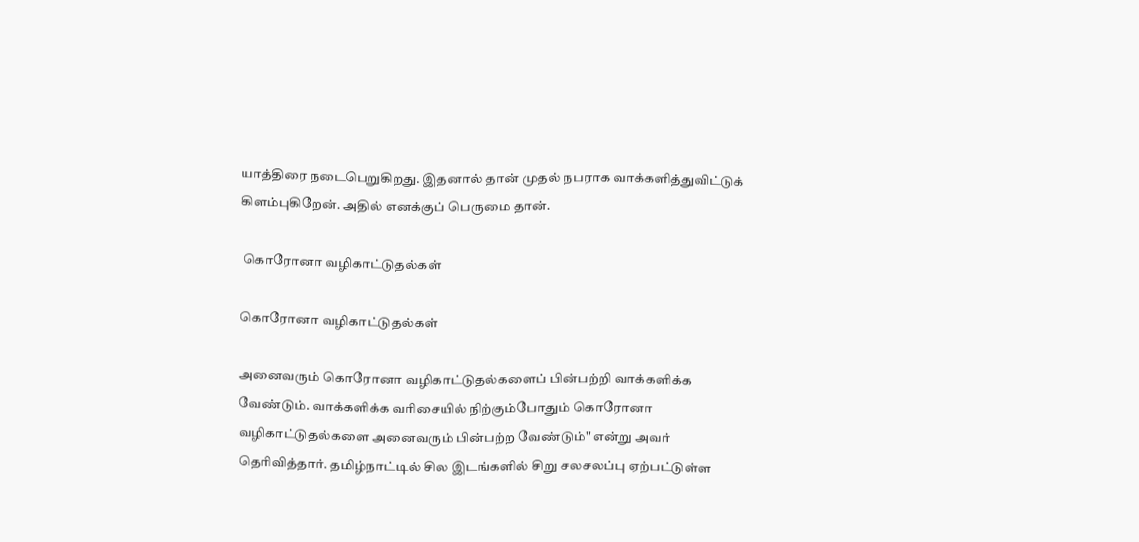யாத்திரை நடைபெறுகிறது. இதனால் தான் முதல் நபராக வாக்களித்துவிட்டுக் கிளம்புகிறேன். அதில் எனக்குப் பெருமை தான்.

 கொரோனா வழிகாட்டுதல்கள்

கொரோனா வழிகாட்டுதல்கள்

அனைவரும் கொரோனா வழிகாட்டுதல்களைப் பின்பற்றி வாக்களிக்க வேண்டும். வாக்களிக்க வரிசையில் நிற்கும்போதும் கொரோனா வழிகாட்டுதல்களை அனைவரும் பின்பற்ற வேண்டும்" என்று அவர் தெரிவித்தார். தமிழ்நாட்டில் சில இடங்களில் சிறு சலசலப்பு ஏற்பட்டுள்ள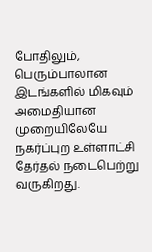போதிலும், பெரும்பாலான இடங்களில் மிகவும் அமைதியான முறையிலேயே நகர்ப்புற உள்ளாட்சி தேர்தல் நடைபெற்று வருகிறது.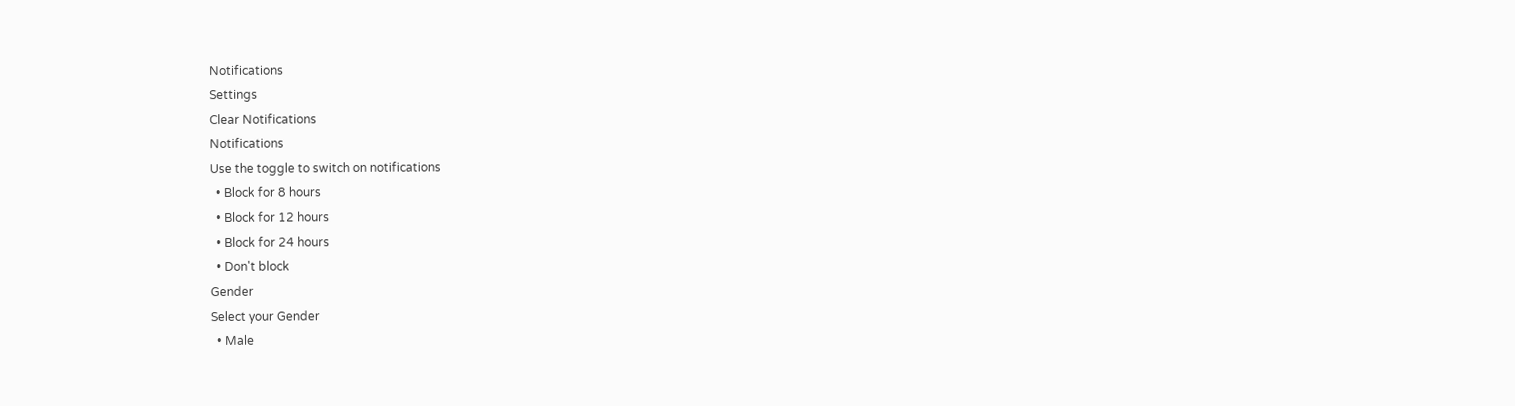Notifications
Settings
Clear Notifications
Notifications
Use the toggle to switch on notifications
  • Block for 8 hours
  • Block for 12 hours
  • Block for 24 hours
  • Don't block
Gender
Select your Gender
  • Male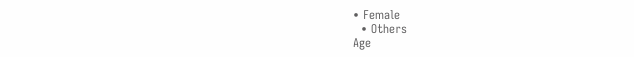• Female
  • Others
Age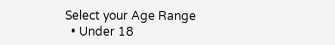Select your Age Range
  • Under 18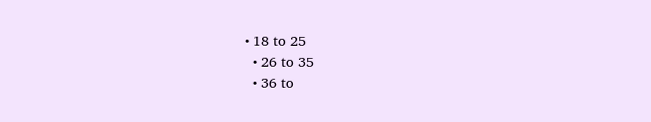• 18 to 25
  • 26 to 35
  • 36 to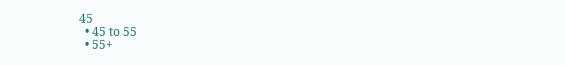45
  • 45 to 55
  • 55+